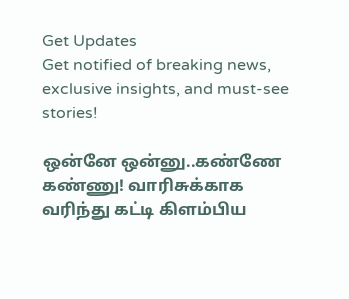Get Updates
Get notified of breaking news, exclusive insights, and must-see stories!

ஒன்னே ஒன்னு..கண்ணே கண்ணு! வாரிசுக்காக வரிந்து கட்டி கிளம்பிய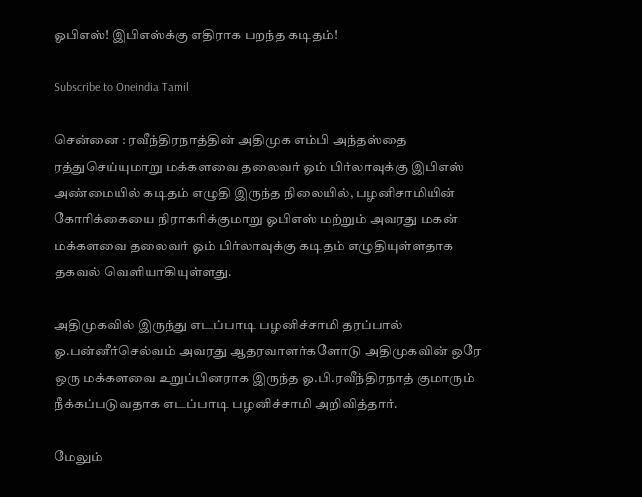ஓபிஎஸ்! இபிஎஸ்க்கு எதிராக பறந்த கடிதம்!

Subscribe to Oneindia Tamil

சென்னை : ரவீந்திரநாத்தின் அதிமுக எம்பி அந்தஸ்தை ரத்துசெய்யுமாறு மக்களவை தலைவர் ஓம் பிர்லாவுக்கு இபிஎஸ் அண்மையில் கடிதம் எழுதி இருந்த நிலையில், பழனிசாமியின் கோரிக்கையை நிராகரிக்குமாறு ஓபிஎஸ் மற்றும் அவரது மகன் மக்களவை தலைவர் ஓம் பிர்லாவுக்கு கடிதம் எழுதியுள்ளதாக தகவல் வெளியாகியுள்ளது.

அதிமுகவில் இருந்து எடப்பாடி பழனிச்சாமி தரப்பால் ஓ.பன்னீர்செல்வம் அவரது ஆதரவாளர்களோடு அதிமுகவின் ஒரே ஒரு மக்களவை உறுப்பினராக இருந்த ஓ.பி.ரவீந்திரநாத் குமாரும் நீக்கப்படுவதாக எடப்பாடி பழனிச்சாமி அறிவித்தார்.

மேலும்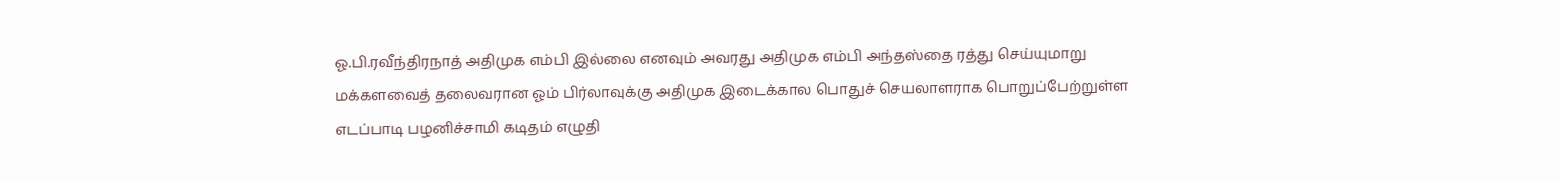ஓ.பி.ரவீந்திரநாத் அதிமுக எம்பி இல்லை எனவும் அவரது அதிமுக எம்பி அந்தஸ்தை ரத்து செய்யுமாறு மக்களவைத் தலைவரான ஓம் பிர்லாவுக்கு அதிமுக இடைக்கால பொதுச் செயலாளராக பொறுப்பேற்றுள்ள எடப்பாடி பழனிச்சாமி கடிதம் எழுதி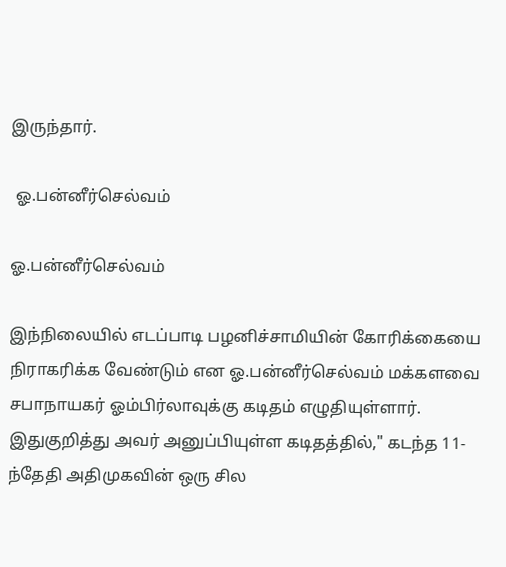இருந்தார்.

 ஓ.பன்னீர்செல்வம்

ஓ.பன்னீர்செல்வம்

இந்நிலையில் எடப்பாடி பழனிச்சாமியின் கோரிக்கையை நிராகரிக்க வேண்டும் என ஓ.பன்னீர்செல்வம் மக்களவை சபாநாயகர் ஓம்பிர்லாவுக்கு கடிதம் எழுதியுள்ளார். இதுகுறித்து அவர் அனுப்பியுள்ள கடிதத்தில்," கடந்த 11-ந்தேதி அதிமுகவின் ஒரு சில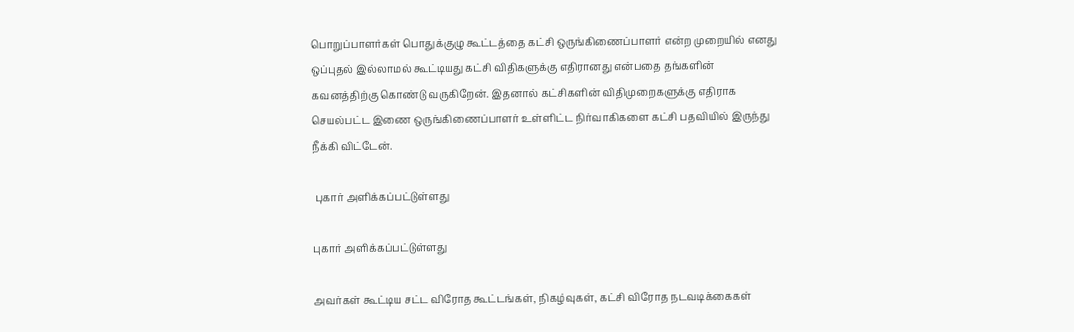பொறுப்பாளர்கள் பொதுக்குழு கூட்டத்தை கட்சி ஒருங்கிணைப்பாளர் என்ற முறையில் எனது ஒப்புதல் இல்லாமல் கூட்டியது கட்சி விதிகளுக்கு எதிரானது என்பதை தங்களின் கவனத்திற்கு கொண்டு வருகிறேன். இதனால் கட்சிகளின் விதிமுறைகளுக்கு எதிராக செயல்பட்ட இணை ஒருங்கிணைப்பாளர் உள்ளிட்ட நிர்வாகிகளை கட்சி பதவியில் இருந்து நீக்கி விட்டேன்.

 புகார் அளிக்கப்பட்டுள்ளது

புகார் அளிக்கப்பட்டுள்ளது

அவர்கள் கூட்டிய சட்ட விரோத கூட்டங்கள், நிகழ்வுகள், கட்சி விரோத நடவடிக்கைகள்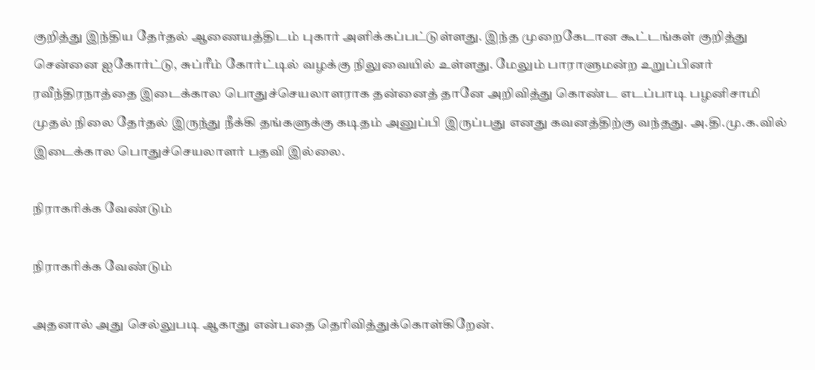குறித்து இந்திய தேர்தல் ஆணையத்திடம் புகார் அளிக்கப்பட்டுள்ளது. இந்த முறைகேடான கூட்டங்கள் குறித்து சென்னை ஐகோர்ட்டு, சுப்ரீம் கோர்ட்டில் வழக்கு நிலுவையில் உள்ளது. மேலும் பாராளுமன்ற உறுப்பினர் ரவீந்திரநாத்தை இடைக்கால பொதுச்செயலாளராக தன்னைத் தானே அறிவித்து கொண்ட எடப்பாடி பழனிசாமி முதல் நிலை தேர்தல் இருந்து நீக்கி தங்களுக்கு கடிதம் அனுப்பி இருப்பது எனது கவனத்திற்கு வந்தது. அ.தி.மு.க.வில் இடைக்கால பொதுச்செயலாளர் பதவி இல்லை.

நிராகரிக்க வேண்டும்

நிராகரிக்க வேண்டும்

அதனால் அது செல்லுபடி ஆகாது என்பதை தெரிவித்துக்கொள்கிறேன்.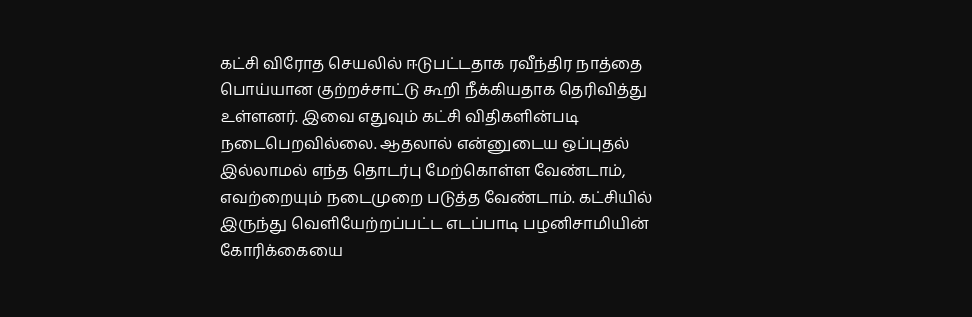கட்சி விரோத செயலில் ஈடுபட்டதாக ரவீந்திர நாத்தை பொய்யான குற்றச்சாட்டு கூறி நீக்கியதாக தெரிவித்து உள்ளனர். இவை எதுவும் கட்சி விதிகளின்படி நடைபெறவில்லை. ஆதலால் என்னுடைய ஒப்புதல் இல்லாமல் எந்த தொடர்பு மேற்கொள்ள வேண்டாம், எவற்றையும் நடைமுறை படுத்த வேண்டாம். கட்சியில் இருந்து வெளியேற்றப்பட்ட எடப்பாடி பழனிசாமியின் கோரிக்கையை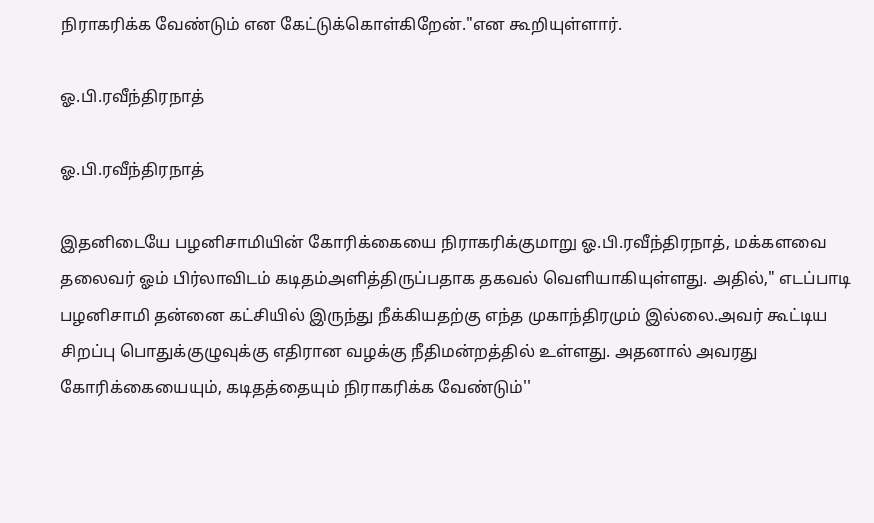நிராகரிக்க வேண்டும் என கேட்டுக்கொள்கிறேன்."என கூறியுள்ளார்.

ஓ.பி.ரவீந்திரநாத்

ஓ.பி.ரவீந்திரநாத்

இதனிடையே பழனிசாமியின் கோரிக்கையை நிராகரிக்குமாறு ஓ.பி.ரவீந்திரநாத், மக்களவை தலைவர் ஓம் பிர்லாவிடம் கடிதம்அளித்திருப்பதாக தகவல் வெளியாகியுள்ளது. அதில்," எடப்பாடி பழனிசாமி தன்னை கட்சியில் இருந்து நீக்கியதற்கு எந்த முகாந்திரமும் இல்லை.அவர் கூட்டிய சிறப்பு பொதுக்குழுவுக்கு எதிரான வழக்கு நீதிமன்றத்தில் உள்ளது. அதனால் அவரது கோரிக்கையையும், கடிதத்தையும் நிராகரிக்க வேண்டும்''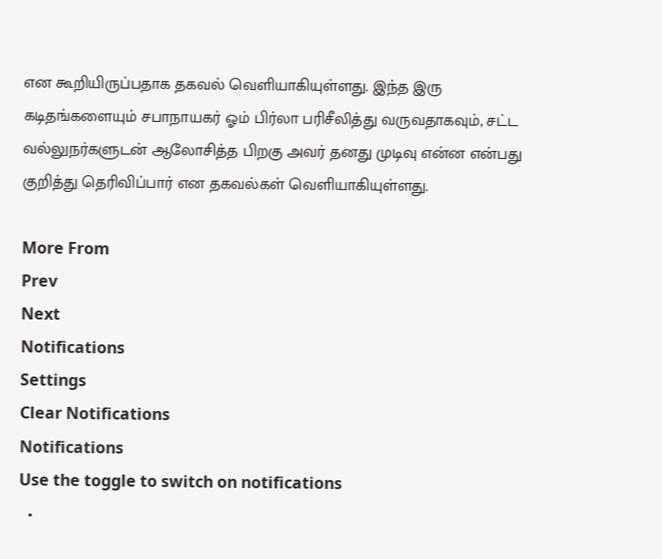என கூறியிருப்பதாக தகவல் வெளியாகியுள்ளது. இந்த இரு கடிதங்களையும் சபாநாயகர் ஓம் பிர்லா பரிசீலித்து வருவதாகவும், சட்ட வல்லுநர்களுடன் ஆலோசித்த பிறகு அவர் தனது முடிவு என்ன என்பது குறித்து தெரிவிப்பார் என தகவல்கள் வெளியாகியுள்ளது.

More From
Prev
Next
Notifications
Settings
Clear Notifications
Notifications
Use the toggle to switch on notifications
  •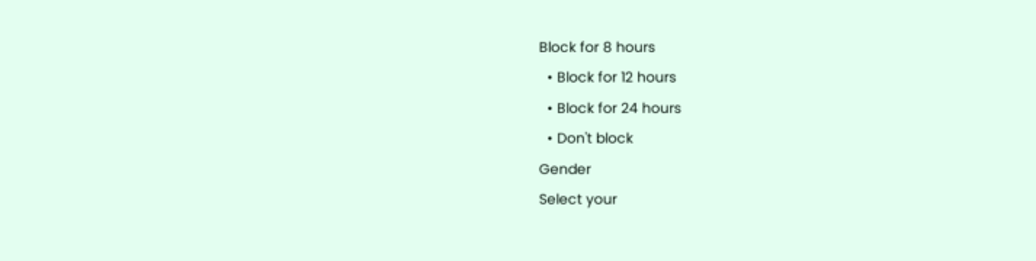Block for 8 hours
  • Block for 12 hours
  • Block for 24 hours
  • Don't block
Gender
Select your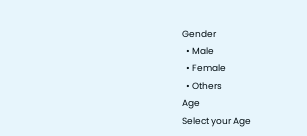Gender
  • Male
  • Female
  • Others
Age
Select your Age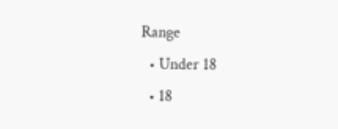Range
  • Under 18
  • 18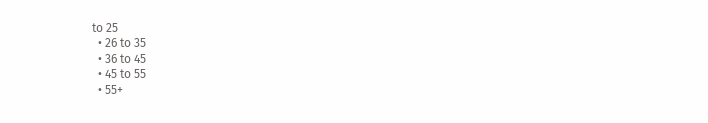to 25
  • 26 to 35
  • 36 to 45
  • 45 to 55
  • 55+